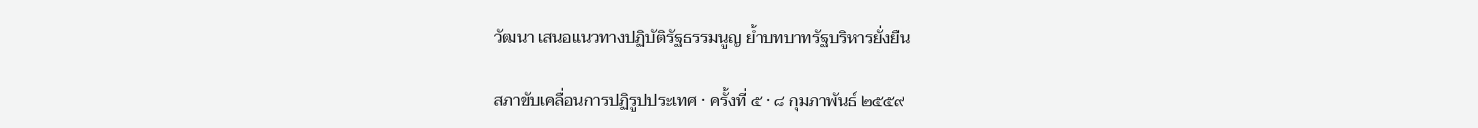วัฒนา เสนอแนวทางปฏิบัติรัฐธรรมนูญ ย้ำบทบาทรัฐบริหารยั่งยืน

สภาขับเคลื่อนการปฏิรูปประเทศ · ครั้งที่ ๕ · ๘ กุมภาพันธ์ ๒๕๕๙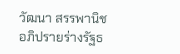วัฒนา สรรพานิช อภิปรายร่างรัฐธ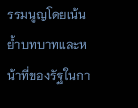รรมนูญโดยเน้นย้ำบทบาทและหน้าที่ของรัฐในกา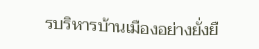รบริหารบ้านเมืองอย่างยั่งยื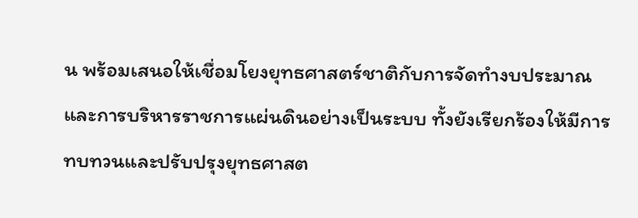น พร้อมเสนอให้เชื่อมโยงยุทธศาสตร์ชาติกับการจัดทำงบประมาณและการบริหารราชการแผ่นดินอย่างเป็นระบบ ทั้งยังเรียกร้องให้มีการทบทวนและปรับปรุงยุทธศาสต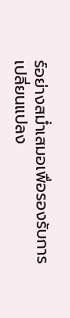ร์อย่างสม่ำเสมอเพื่อรองรับการเปลี่ยนแปลง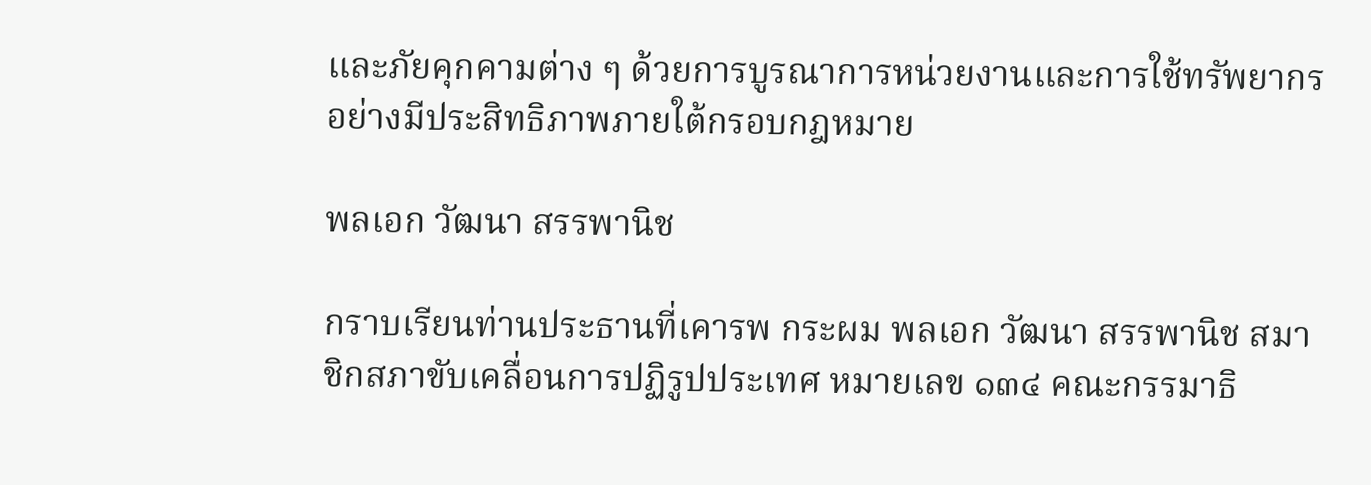และภัยคุกคามต่าง ๆ ด้วยการบูรณาการหน่วยงานและการใช้ทรัพยากรอย่างมีประสิทธิภาพภายใต้กรอบกฎหมาย

พลเอก วัฒนา สรรพานิช

กราบเรียนท่านประธานที่เคารพ กระผม พลเอก วัฒนา สรรพานิช สมาชิกสภาขับเคลื่อนการปฏิรูปประเทศ หมายเลข ๑๓๔ คณะกรรมาธิ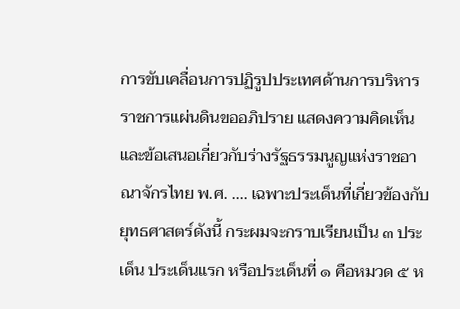การขับเคลื่อนการปฏิรูปประเทศด้านการบริหารราชการแผ่นดินขออภิปราย แสดงความคิดเห็น และข้อเสนอเกี่ยวกับร่างรัฐธรรมนูญแห่งราชอาณาจักรไทย พ.ศ. .... เฉพาะประเด็นที่เกี่ยวข้องกับยุทธศาสตร์ดังนี้ กระผมจะกราบเรียนเป็น ๓ ประเด็น ประเด็นแรก หรือประเด็นที่ ๑ คือหมวด ๕ ห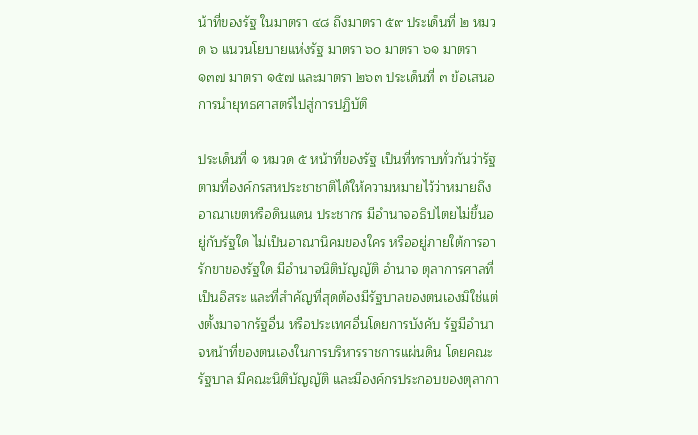น้าที่ของรัฐ ในมาตรา ๔๘ ถึงมาตรา ๕๙ ประเด็นที่ ๒ หมวด ๖ แนวนโยบายแห่งรัฐ มาตรา ๖๐ มาตรา ๖๑ มาตรา ๑๓๗ มาตรา ๑๕๗ และมาตรา ๒๖๓ ประเด็นที่ ๓ ข้อเสนอการนํายุทธศาสตร์ไปสู่การปฏิบัติ

ประเด็นที่ ๑ หมวด ๕ หน้าที่ของรัฐ เป็นที่ทราบทั่วกันว่ารัฐ ตามที่องค์กรสหประชาชาติได้ให้ความหมายไว้ว่าหมายถึง อาณาเขตหรือดินแดน ประชากร มีอํานาจอธิปไตยไม่ขึ้นอยู่กับรัฐใด ไม่เป็นอาณานิคมของใคร หรืออยู่ภายใต้การอารักขาของรัฐใด มีอํานาจนิติบัญญัติ อํานาจ ตุลาการศาลที่เป็นอิสระ และที่สําคัญที่สุดต้องมีรัฐบาลของตนเองมิใช่แต่งตั้งมาจากรัฐอื่น หรือประเทศอื่นโดยการบังคับ รัฐมีอํานาจหน้าที่ของตนเองในการบริหารราชการแผ่นดิน โดยคณะรัฐบาล มีคณะนิติบัญญัติ และมีองค์กรประกอบของตุลากา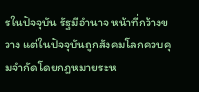รในปัจจุบัน รัฐมีอํานาจ หน้าที่กว้างขวาง แต่ในปัจจุบันถูกสังคมโลกควบคุมจํากัดโดยกฎหมายระห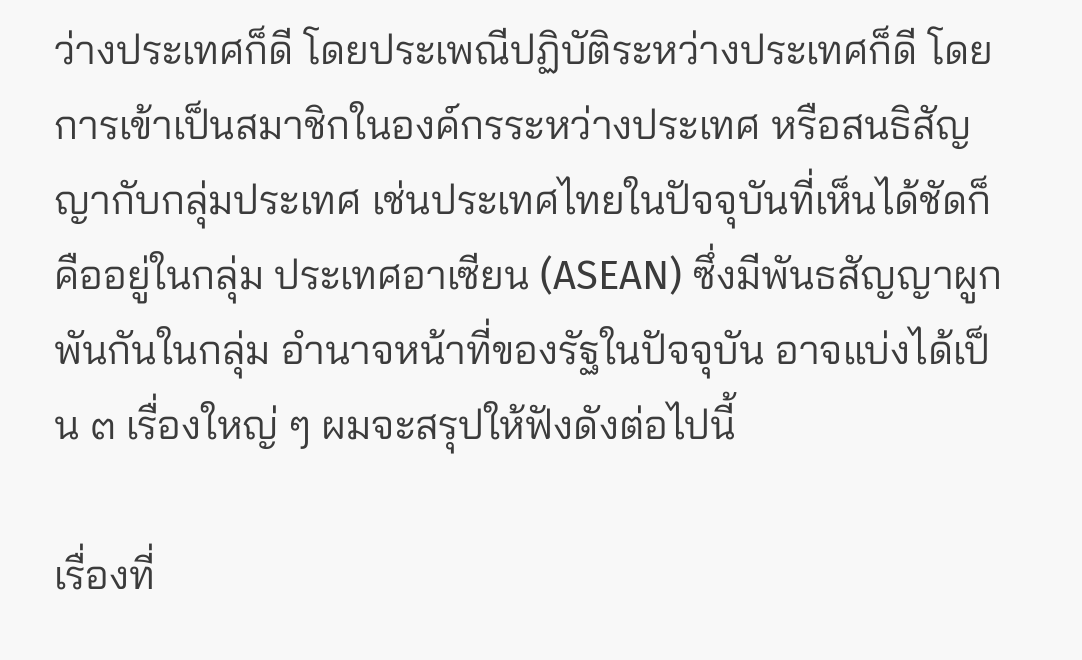ว่างประเทศก็ดี โดยประเพณีปฏิบัติระหว่างประเทศก็ดี โดยการเข้าเป็นสมาชิกในองค์กรระหว่างประเทศ หรือสนธิสัญญากับกลุ่มประเทศ เช่นประเทศไทยในปัจจุบันที่เห็นได้ชัดก็คืออยู่ในกลุ่ม ประเทศอาเซียน (ASEAN) ซึ่งมีพันธสัญญาผูกพันกันในกลุ่ม อํานาจหน้าที่ของรัฐในปัจจุบัน อาจแบ่งได้เป็น ๓ เรื่องใหญ่ ๆ ผมจะสรุปให้ฟังดังต่อไปนี้

เรื่องที่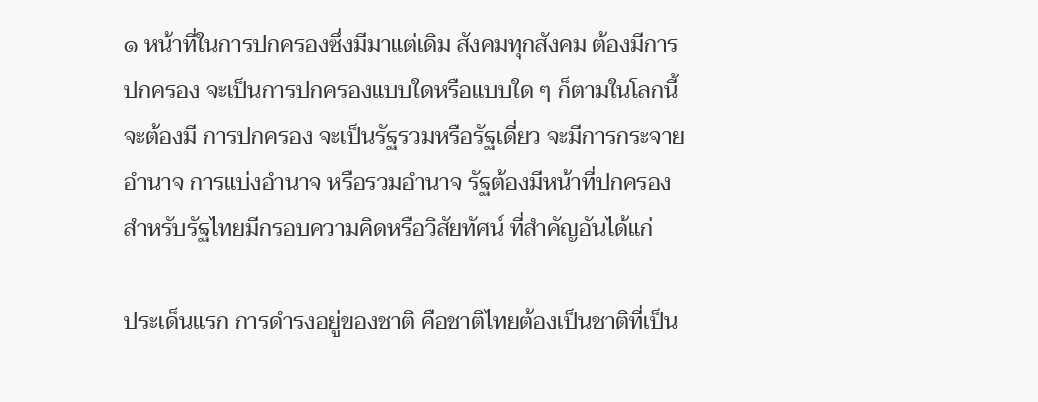๑ หน้าที่ในการปกครองซึ่งมีมาแต่เดิม สังคมทุกสังคม ต้องมีการปกครอง จะเป็นการปกครองแบบใดหรือแบบใด ๆ ก็ตามในโลกนี้จะต้องมี การปกครอง จะเป็นรัฐรวมหรือรัฐเดี่ยว จะมีการกระจายอํานาจ การแบ่งอํานาจ หรือรวมอํานาจ รัฐต้องมีหน้าที่ปกครอง สําหรับรัฐไทยมีกรอบความคิดหรือวิสัยทัศน์ ที่สําคัญอันได้แก่

ประเด็นแรก การดํารงอยู่ของชาติ คือชาติไทยต้องเป็นชาติที่เป็น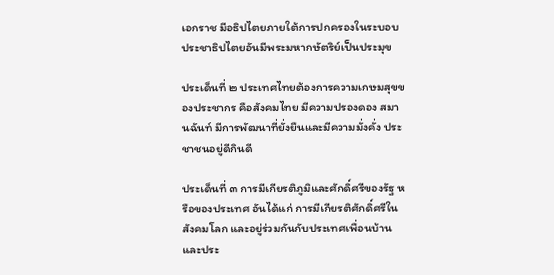เอกราช มีอธิปไตยภายใต้การปกครองในระบอบประชาธิปไตยอันมีพระมหากษัตริย์เป็นประมุข

ประเด็นที่ ๒ ประเทศไทยต้องการความเกษมสุขของประชากร คือสังคมไทย มีความปรองดอง สมานฉันท์ มีการพัฒนาที่ยั่งยืนและมีความมั่งคั่ง ประชาชนอยู่ดีกินดี

ประเด็นที่ ๓ การมีเกียรติภูมิและศักดิ์ศรีของรัฐ หรือของประเทศ อันได้แก่ การมีเกียรติศักดิ์ศรีในสังคมโลก และอยู่ร่วมกันกับประเทศเพื่อนบ้านและประ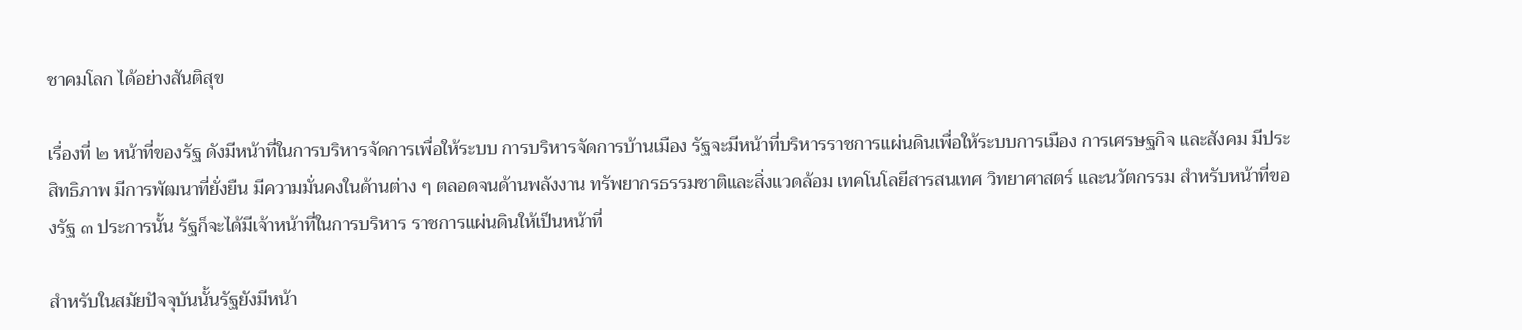ชาคมโลก ได้อย่างสันติสุข

เรื่องที่ ๒ หน้าที่ของรัฐ ดังมีหน้าที่ในการบริหารจัดการเพื่อให้ระบบ การบริหารจัดการบ้านเมือง รัฐจะมีหน้าที่บริหารราชการแผ่นดินเพื่อให้ระบบการเมือง การเศรษฐกิจ และสังคม มีประสิทธิภาพ มีการพัฒนาที่ยั่งยืน มีความมั่นคงในด้านต่าง ๆ ตลอดจนด้านพลังงาน ทรัพยากรธรรมชาติและสิ่งแวดล้อม เทคโนโลยีสารสนเทศ วิทยาศาสตร์ และนวัตกรรม สําหรับหน้าที่ของรัฐ ๓ ประการนั้น รัฐก็จะได้มีเจ้าหน้าที่ในการบริหาร ราชการแผ่นดินให้เป็นหน้าที่

สําหรับในสมัยปัจจุบันนั้นรัฐยังมีหน้า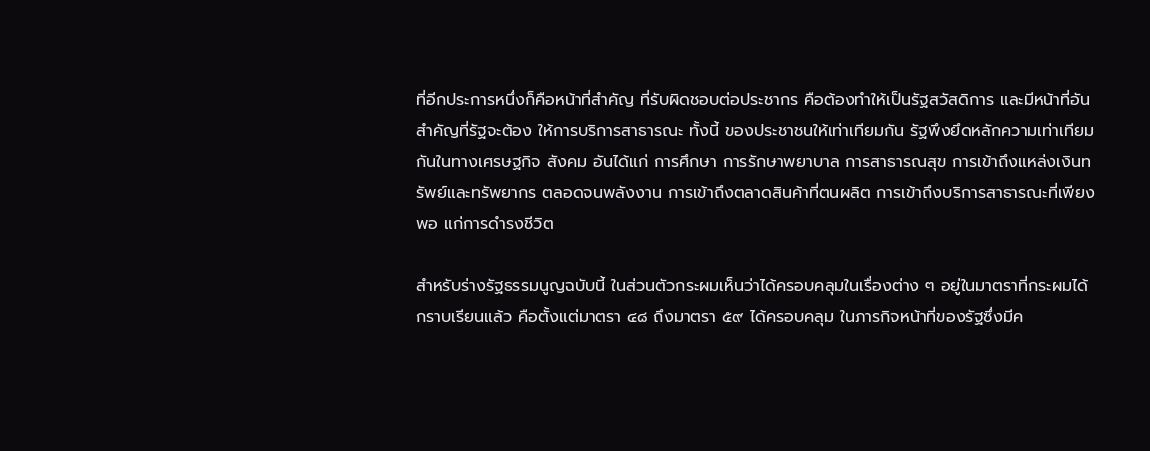ที่อีกประการหนึ่งก็คือหน้าที่สําคัญ ที่รับผิดชอบต่อประชากร คือต้องทําให้เป็นรัฐสวัสดิการ และมีหน้าที่อันสําคัญที่รัฐจะต้อง ให้การบริการสาธารณะ ทั้งนี้ ของประชาชนให้เท่าเทียมกัน รัฐพึงยึดหลักความเท่าเทียมกันในทางเศรษฐกิจ สังคม อันได้แก่ การศึกษา การรักษาพยาบาล การสาธารณสุข การเข้าถึงแหล่งเงินทรัพย์และทรัพยากร ตลอดจนพลังงาน การเข้าถึงตลาดสินค้าที่ตนผลิต การเข้าถึงบริการสาธารณะที่เพียงพอ แก่การดํารงชีวิต

สําหรับร่างรัฐธรรมนูญฉบับนี้ ในส่วนตัวกระผมเห็นว่าได้ครอบคลุมในเรื่องต่าง ๆ อยู่ในมาตราที่กระผมได้กราบเรียนแล้ว คือตั้งแต่มาตรา ๔๘ ถึงมาตรา ๕๙ ได้ครอบคลุม ในภารกิจหน้าที่ของรัฐซึ่งมีค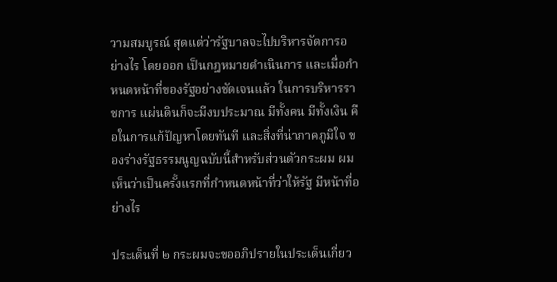วามสมบูรณ์ สุดแต่ว่ารัฐบาลจะไปบริหารจัดการอย่างไร โดยออก เป็นกฎหมายดําเนินการ และเมื่อกําหนดหน้าที่ของรัฐอย่างชัดเจนแล้ว ในการบริหารราชการ แผ่นดินก็จะมีงบประมาณ มีทั้งคน มีทั้งเงิน คือในการแก้ปัญหาโดยทันที และสิ่งที่น่าภาคภูมิใจ ของร่างรัฐธรรมนูญฉบับนี้สําหรับส่วนตัวกระผม ผมเห็นว่าเป็นครั้งแรกที่กําหนดหน้าที่ว่าให้รัฐ มีหน้าที่อย่างไร

ประเด็นที่ ๒ กระผมจะขออภิปรายในประเด็นเกี่ยว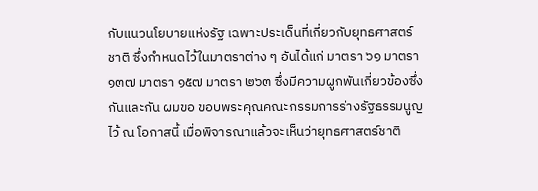กับแนวนโยบายแห่งรัฐ เฉพาะประเด็นที่เกี่ยวกับยุทธศาสตร์ชาติ ซึ่งกําหนดไว้ในมาตราต่าง ๆ อันได้แก่ มาตรา ๖๑ มาตรา ๑๓๗ มาตรา ๑๕๗ มาตรา ๒๖๓ ซึ่งมีความผูกพันเกี่ยวข้องซึ่งกันและกัน ผมขอ ขอบพระคุณคณะกรรมการร่างรัฐธรรมนูญไว้ ณ โอกาสนี้ เมื่อพิจารณาแล้วจะเห็นว่ายุทธศาสตร์ชาติ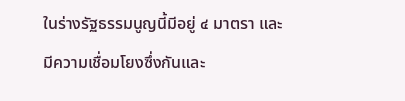ในร่างรัฐธรรมนูญนี้มีอยู่ ๔ มาตรา และมีความเชื่อมโยงซึ่งกันและ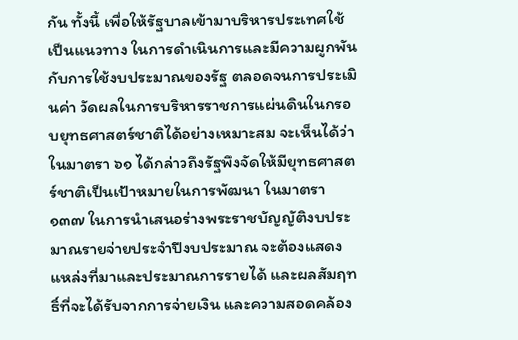กัน ทั้งนี้ เพื่อให้รัฐบาลเข้ามาบริหารประเทศใช้เป็นแนวทาง ในการดําเนินการและมีความผูกพันกับการใช้งบประมาณของรัฐ ตลอดจนการประเมินค่า วัดผลในการบริหารราชการแผ่นดินในกรอบยุทธศาสตร์ชาติได้อย่างเหมาะสม จะเห็นได้ว่า ในมาตรา ๖๑ ได้กล่าวถึงรัฐพึงจัดให้มียุทธศาสตร์ชาติเป็นเป้าหมายในการพัฒนา ในมาตรา ๑๓๗ ในการนําเสนอร่างพระราชบัญญัติงบประมาณรายจ่ายประจําปีงบประมาณ จะต้องแสดงแหล่งที่มาและประมาณการรายได้ และผลสัมฤทธิ์ที่จะได้รับจากการจ่ายเงิน และความสอดคล้อง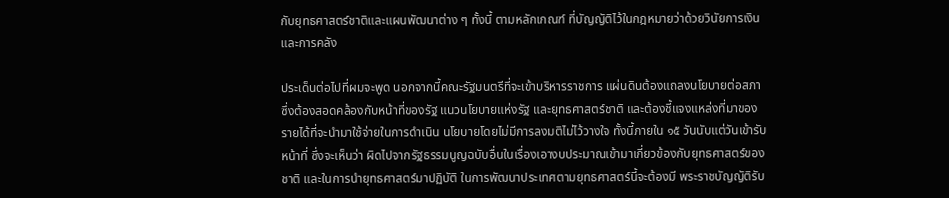กับยุทธศาสตร์ชาติและแผนพัฒนาต่าง ๆ ทั้งนี้ ตามหลักเกณฑ์ ที่บัญญัติไว้ในกฎหมายว่าด้วยวินัยการเงินและการคลัง

ประเด็นต่อไปที่ผมจะพูด นอกจากนี้คณะรัฐมนตรีที่จะเข้าบริหารราชการ แผ่นดินต้องแถลงนโยบายต่อสภาซึ่งต้องสอดคล้องกับหน้าที่ของรัฐ แนวนโยบายแห่งรัฐ และยุทธศาสตร์ชาติ และต้องชี้แจงแหล่งที่มาของรายได้ที่จะนํามาใช้จ่ายในการดําเนิน นโยบายโดยไม่มีการลงมติไม่ไว้วางใจ ทั้งนี้ภายใน ๑๕ วันนับแต่วันเข้ารับหน้าที่ ซึ่งจะเห็นว่า ผิดไปจากรัฐธรรมนูญฉบับอื่นในเรื่องเอางบประมาณเข้ามาเกี่ยวข้องกับยุทธศาสตร์ของชาติ และในการนํายุทธศาสตร์มาปฏิบัติ ในการพัฒนาประเทศตามยุทธศาสตร์นี้จะต้องมี พระราชบัญญัติรับ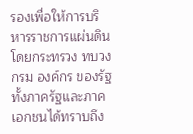รองเพื่อให้การบริหารราชการแผ่นดิน โดยกระทรวง ทบวง กรม องค์กร ของรัฐทั้งภาครัฐและภาคเอกชนได้ทราบถึง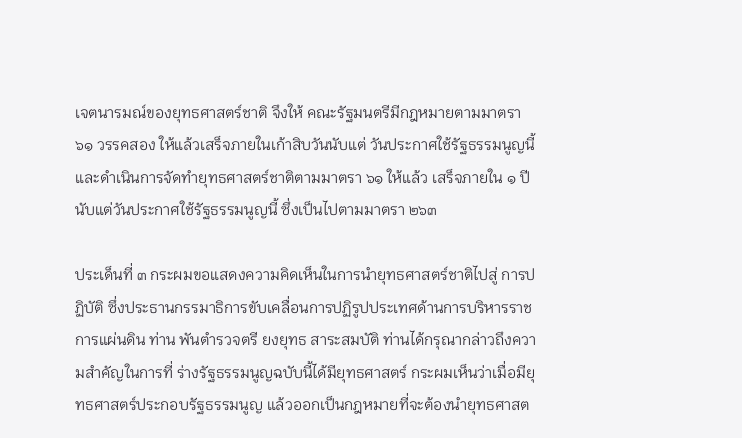เจตนารมณ์ของยุทธศาสตร์ชาติ จึงให้ คณะรัฐมนตรีมีกฎหมายตามมาตรา ๖๑ วรรคสอง ให้แล้วเสร็จภายในเก้าสิบวันนับแต่ วันประกาศใช้รัฐธรรมนูญนี้ และดําเนินการจัดทํายุทธศาสตร์ชาติตามมาตรา ๖๑ ให้แล้ว เสร็จภายใน ๑ ปีนับแต่วันประกาศใช้รัฐธรรมนูญนี้ ซึ่งเป็นไปตามมาตรา ๒๖๓

ประเด็นที่ ๓ กระผมขอแสดงความคิดเห็นในการนํายุทธศาสตร์ชาติไปสู่ การปฏิบัติ ซึ่งประธานกรรมาธิการขับเคลื่อนการปฏิรูปประเทศด้านการบริหารราชการแผ่นดิน ท่าน พันตํารวจตรี ยงยุทธ สาระสมบัติ ท่านได้กรุณากล่าวถึงความสําคัญในการที่ ร่างรัฐธรรมนูญฉบับนี้ได้มียุทธศาสตร์ กระผมเห็นว่าเมื่อมียุทธศาสตร์ประกอบรัฐธรรมนูญ แล้วออกเป็นกฎหมายที่จะต้องนํายุทธศาสต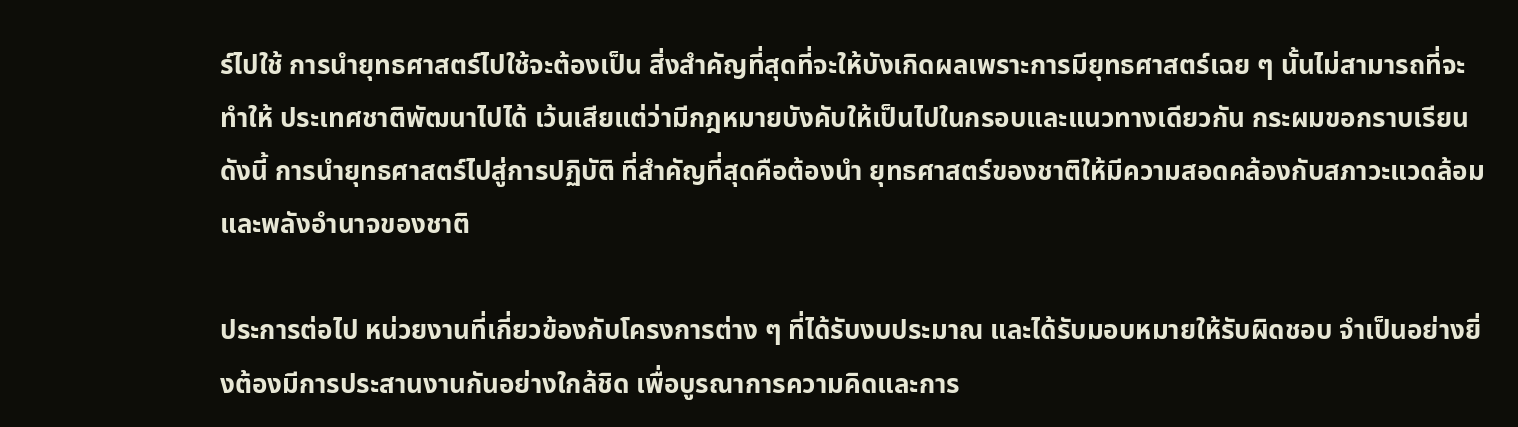ร์ไปใช้ การนํายุทธศาสตร์ไปใช้จะต้องเป็น สิ่งสําคัญที่สุดที่จะให้บังเกิดผลเพราะการมียุทธศาสตร์เฉย ๆ นั้นไม่สามารถที่จะทําให้ ประเทศชาติพัฒนาไปได้ เว้นเสียแต่ว่ามีกฎหมายบังคับให้เป็นไปในกรอบและแนวทางเดียวกัน กระผมขอกราบเรียนดังนี้ การนํายุทธศาสตร์ไปสู่การปฏิบัติ ที่สําคัญที่สุดคือต้องนํา ยุทธศาสตร์ของชาติให้มีความสอดคล้องกับสภาวะแวดล้อมและพลังอํานาจของชาติ

ประการต่อไป หน่วยงานที่เกี่ยวข้องกับโครงการต่าง ๆ ที่ได้รับงบประมาณ และได้รับมอบหมายให้รับผิดชอบ จําเป็นอย่างยิ่งต้องมีการประสานงานกันอย่างใกล้ชิด เพื่อบูรณาการความคิดและการ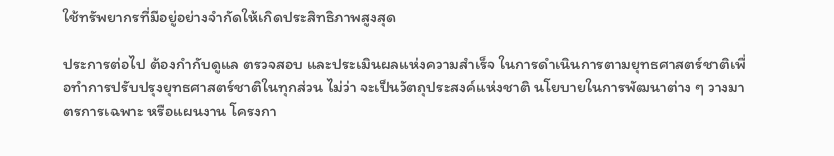ใช้ทรัพยากรที่มีอยู่อย่างจํากัดให้เกิดประสิทธิภาพสูงสุด

ประการต่อไป ต้องกํากับดูแล ตรวจสอบ และประเมินผลแห่งความสําเร็จ ในการดําเนินการตามยุทธศาสตร์ชาติเพื่อทําการปรับปรุงยุทธศาสตร์ชาติในทุกส่วน ไม่ว่า จะเป็นวัตถุประสงค์แห่งชาติ นโยบายในการพัฒนาต่าง ๆ วางมาตรการเฉพาะ หรือแผนงาน โครงกา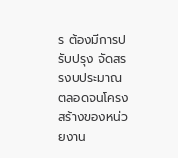ร ต้องมีการปรับปรุง จัดสรรงบประมาณ ตลอดจนโครงสร้างของหน่วยงาน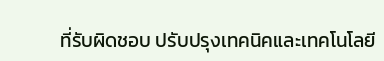ที่รับผิดชอบ ปรับปรุงเทคนิคและเทคโนโลยี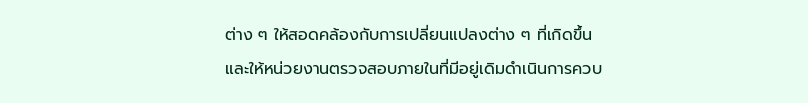ต่าง ๆ ให้สอดคล้องกับการเปลี่ยนแปลงต่าง ๆ ที่เกิดขึ้น และให้หน่วยงานตรวจสอบภายในที่มีอยู่เดิมดําเนินการควบ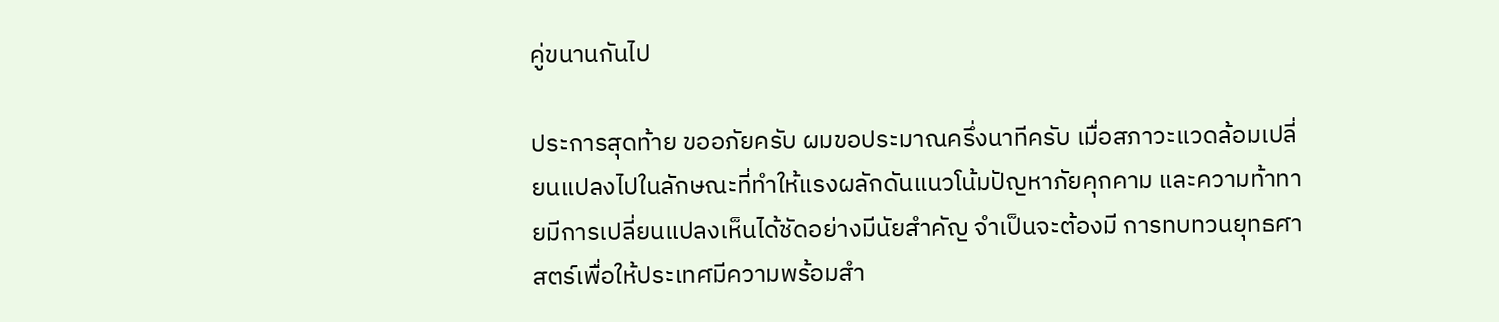คู่ขนานกันไป

ประการสุดท้าย ขออภัยครับ ผมขอประมาณครึ่งนาทีครับ เมื่อสภาวะแวดล้อมเปลี่ยนแปลงไปในลักษณะที่ทําให้แรงผลักดันแนวโน้มปัญหาภัยคุกคาม และความท้าทายมีการเปลี่ยนแปลงเห็นได้ชัดอย่างมีนัยสําคัญ จําเป็นจะต้องมี การทบทวนยุทธศาสตร์เพื่อให้ประเทศมีความพร้อมสํา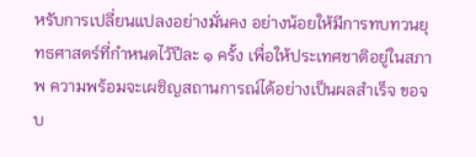หรับการเปลี่ยนแปลงอย่างมั่นคง อย่างน้อยให้มีการทบทวนยุทธศาสตร์ที่กําหนดไว้ปีละ ๑ ครั้ง เพื่อให้ประเทศชาติอยู่ในสภาพ ความพร้อมจะเผชิญสถานการณ์ได้อย่างเป็นผลสําเร็จ ขอจบ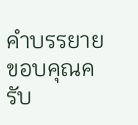คําบรรยาย ขอบคุณครับ